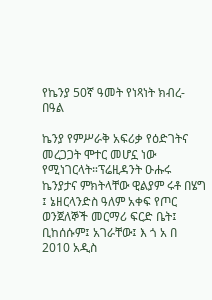የኬንያ 50ኛ ዓመት የነጻነት ክብረ-በዓል

ኬንያ የምሥራቅ አፍሪቃ የዕድገትና መረጋጋት ሞተር መሆኗ ነው የሚነገርላት።ፕሬዚዳንት ዑሑሩ ኬንያታና ምክትላቸው ዊልያም ሩቶ በሄግ ፤ ኔዘርላንድስ ዓለም አቀፍ የጦር ወንጀለኞች መርማሪ ፍርድ ቤት፤ ቢከሰሱም፤ አገራቸው፤ እ ጎ አ በ 2010 አዲስ